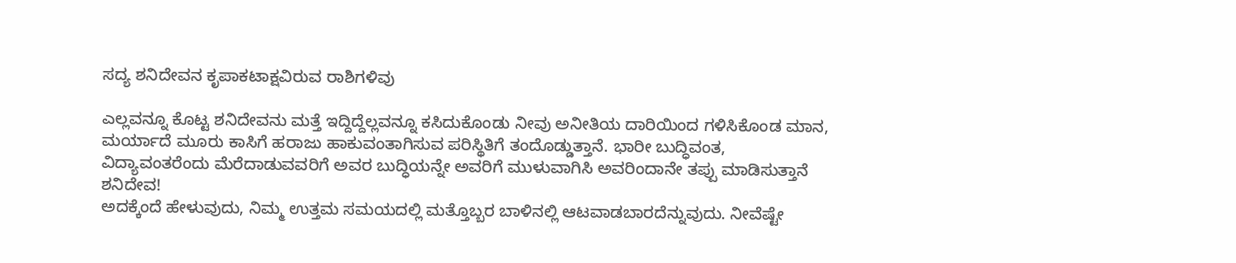ಸದ್ಯ ಶನಿದೇವನ ಕೃಪಾಕಟಾಕ್ಷವಿರುವ ರಾಶಿಗಳಿವು

ಎಲ್ಲವನ್ನೂ ಕೊಟ್ಟ ಶನಿದೇವನು ಮತ್ತೆ ಇದ್ದಿದ್ದೆಲ್ಲವನ್ನೂ ಕಸಿದುಕೊಂಡು ನೀವು ಅನೀತಿಯ ದಾರಿಯಿಂದ ಗಳಿಸಿಕೊಂಡ ಮಾನ, ಮರ್ಯಾದೆ ಮೂರು ಕಾಸಿಗೆ ಹರಾಜು ಹಾಕುವಂತಾಗಿಸುವ ಪರಿಸ್ಥಿತಿಗೆ ತಂದೊಡ್ಡುತ್ತಾನೆ. ಭಾರೀ ಬುದ್ಧಿವಂತ, ವಿದ್ಯಾವಂತರೆಂದು ಮೆರೆದಾಡುವವರಿಗೆ ಅವರ ಬುದ್ಧಿಯನ್ನೇ ಅವರಿಗೆ ಮುಳುವಾಗಿಸಿ ಅವರಿಂದಾನೇ ತಪ್ಪು ಮಾಡಿಸುತ್ತಾನೆ ಶನಿದೇವ!
ಅದಕ್ಕೆಂದೆ ಹೇಳುವುದು, ನಿಮ್ಮ ಉತ್ತಮ ಸಮಯದಲ್ಲಿ ಮತ್ತೊಬ್ಬರ ಬಾಳಿನಲ್ಲಿ ಆಟವಾಡಬಾರದೆನ್ನುವುದು. ನೀವೆಷ್ಟೇ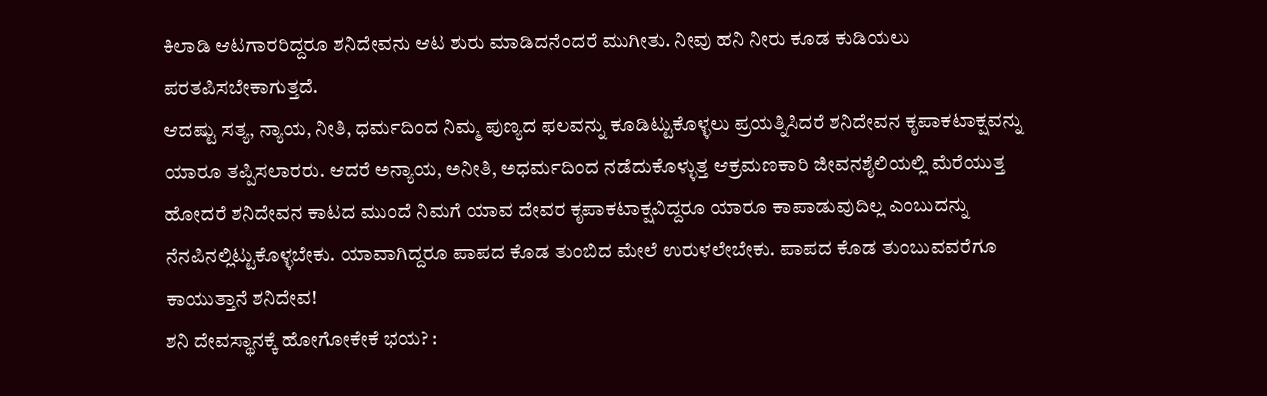ಕಿಲಾಡಿ ಆಟಗಾರರಿದ್ದರೂ ಶನಿದೇವನು ಆಟ ಶುರು ಮಾಡಿದನೆಂದರೆ ಮುಗೀತು. ನೀವು ಹನಿ ನೀರು ಕೂಡ ಕುಡಿಯಲು ಪರತಪಿಸಬೇಕಾಗುತ್ತದೆ.
ಆದಷ್ಟು ಸತ್ಯ, ನ್ಯಾಯ, ನೀತಿ, ಧರ್ಮದಿಂದ ನಿಮ್ಮ ಪುಣ್ಯದ ಫಲವನ್ನು ಕೂಡಿಟ್ಟುಕೊಳ್ಳಲು ಪ್ರಯತ್ನಿಸಿದರೆ ಶನಿದೇವನ ಕೃಪಾಕಟಾಕ್ಷವನ್ನು ಯಾರೂ ತಪ್ಪಿಸಲಾರರು. ಆದರೆ ಅನ್ಯಾಯ, ಅನೀತಿ, ಅಧರ್ಮದಿಂದ ನಡೆದುಕೊಳ್ಳುತ್ತ ಆಕ್ರಮಣಕಾರಿ ಜೀವನಶೈಲಿಯಲ್ಲಿ ಮೆರೆಯುತ್ತ ಹೋದರೆ ಶನಿದೇವನ ಕಾಟದ ಮುಂದೆ ನಿಮಗೆ ಯಾವ ದೇವರ ಕೃಪಾಕಟಾಕ್ಷವಿದ್ದರೂ ಯಾರೂ ಕಾಪಾಡುವುದಿಲ್ಲ ಎಂಬುದನ್ನು ನೆನಪಿನಲ್ಲಿಟ್ಟುಕೊಳ್ಳಬೇಕು. ಯಾವಾಗಿದ್ದರೂ ಪಾಪದ ಕೊಡ ತುಂಬಿದ ಮೇಲೆ ಉರುಳಲೇಬೇಕು. ಪಾಪದ ಕೊಡ ತುಂಬುವವರೆಗೂ ಕಾಯುತ್ತಾನೆ ಶನಿದೇವ!
ಶನಿ ದೇವಸ್ಥಾನಕ್ಕೆ ಹೋಗೋಕೇಕೆ ಭಯ? :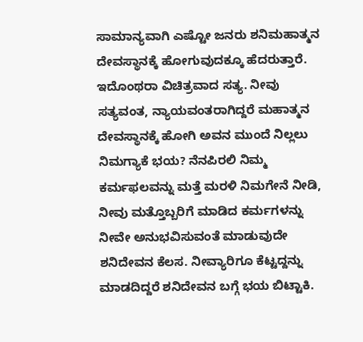ಸಾಮಾನ್ಯವಾಗಿ ಎಷ್ಟೋ ಜನರು ಶನಿಮಹಾತ್ಮನ ದೇವಸ್ಥಾನಕ್ಕೆ ಹೋಗುವುದಕ್ಕೂ ಹೆದರುತ್ತಾರೆ. ಇದೊಂಥರಾ ವಿಚಿತ್ರವಾದ ಸತ್ಯ. ನೀವು ಸತ್ಯವಂತ, ನ್ಯಾಯವಂತರಾಗಿದ್ದರೆ ಮಹಾತ್ಮನ ದೇವಸ್ಥಾನಕ್ಕೆ ಹೋಗಿ ಅವನ ಮುಂದೆ ನಿಲ್ಲಲು ನಿಮಗ್ಯಾಕೆ ಭಯ? ನೆನಪಿರಲಿ ನಿಮ್ಮ ಕರ್ಮಫಲವನ್ನು ಮತ್ತೆ ಮರಳಿ ನಿಮಗೇನೆ ನೀಡಿ, ನೀವು ಮತ್ತೊಬ್ಬರಿಗೆ ಮಾಡಿದ ಕರ್ಮಗಳನ್ನು ನೀವೇ ಅನುಭವಿಸುವಂತೆ ಮಾಡುವುದೇ ಶನಿದೇವನ ಕೆಲಸ. ನೀವ್ಯಾರಿಗೂ ಕೆಟ್ಟದ್ದನ್ನು ಮಾಡದಿದ್ದರೆ ಶನಿದೇವನ ಬಗ್ಗೆ ಭಯ ಬಿಟ್ಟಾಕಿ.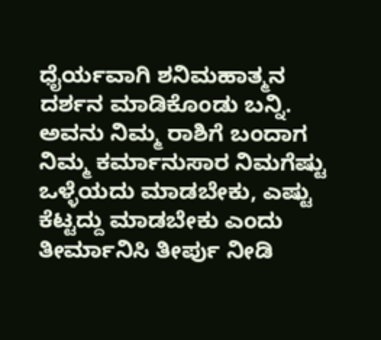ಧೈರ್ಯವಾಗಿ ಶನಿಮಹಾತ್ಮನ ದರ್ಶನ ಮಾಡಿಕೊಂಡು ಬನ್ನಿ. ಅವನು ನಿಮ್ಮ ರಾಶಿಗೆ ಬಂದಾಗ ನಿಮ್ಮ ಕರ್ಮಾನುಸಾರ ನಿಮಗೆಷ್ಟು ಒಳ್ಳೆಯದು ಮಾಡಬೇಕು, ಎಷ್ಟು ಕೆಟ್ಟದ್ದು ಮಾಡಬೇಕು ಎಂದು ತೀರ್ಮಾನಿಸಿ ತೀರ್ಪು ನೀಡಿ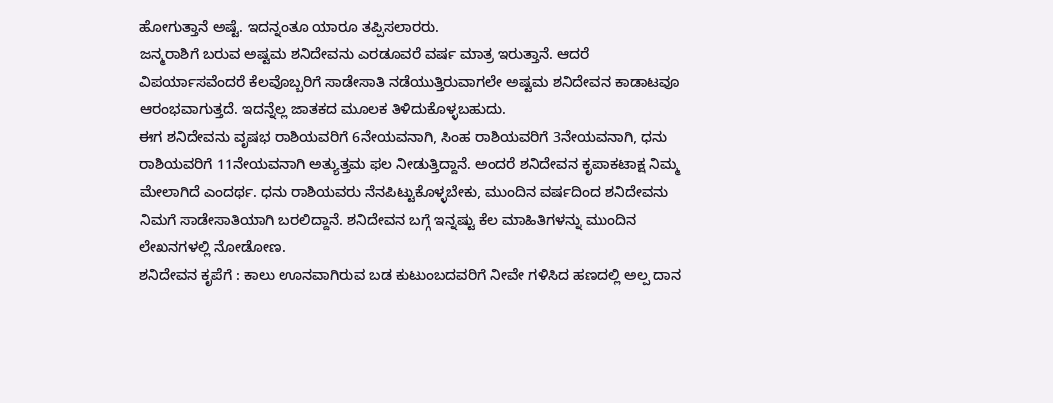ಹೋಗುತ್ತಾನೆ ಅಷ್ಟೆ. ಇದನ್ನಂತೂ ಯಾರೂ ತಪ್ಪಿಸಲಾರರು.
ಜನ್ಮರಾಶಿಗೆ ಬರುವ ಅಷ್ಟಮ ಶನಿದೇವನು ಎರಡೂವರೆ ವರ್ಷ ಮಾತ್ರ ಇರುತ್ತಾನೆ. ಆದರೆ ವಿಪರ್ಯಾಸವೆಂದರೆ ಕೆಲವೊಬ್ಬರಿಗೆ ಸಾಡೇಸಾತಿ ನಡೆಯುತ್ತಿರುವಾಗಲೇ ಅಷ್ಟಮ ಶನಿದೇವನ ಕಾಡಾಟವೂ ಆರಂಭವಾಗುತ್ತದೆ. ಇದನ್ನೆಲ್ಲ ಜಾತಕದ ಮೂಲಕ ತಿಳಿದುಕೊಳ್ಳಬಹುದು.
ಈಗ ಶನಿದೇವನು ವೃಷಭ ರಾಶಿಯವರಿಗೆ 6ನೇಯವನಾಗಿ, ಸಿಂಹ ರಾಶಿಯವರಿಗೆ 3ನೇಯವನಾಗಿ, ಧನು ರಾಶಿಯವರಿಗೆ 11ನೇಯವನಾಗಿ ಅತ್ಯುತ್ತಮ ಫಲ ನೀಡುತ್ತಿದ್ದಾನೆ. ಅಂದರೆ ಶನಿದೇವನ ಕೃಪಾಕಟಾಕ್ಷ ನಿಮ್ಮ ಮೇಲಾಗಿದೆ ಎಂದರ್ಥ. ಧನು ರಾಶಿಯವರು ನೆನಪಿಟ್ಟುಕೊಳ್ಳಬೇಕು, ಮುಂದಿನ ವರ್ಷದಿಂದ ಶನಿದೇವನು ನಿಮಗೆ ಸಾಡೇಸಾತಿಯಾಗಿ ಬರಲಿದ್ದಾನೆ. ಶನಿದೇವನ ಬಗ್ಗೆ ಇನ್ನಷ್ಟು ಕೆಲ ಮಾಹಿತಿಗಳನ್ನು ಮುಂದಿನ ಲೇಖನಗಳಲ್ಲಿ ನೋಡೋಣ.
ಶನಿದೇವನ ಕೃಪೆಗೆ : ಕಾಲು ಊನವಾಗಿರುವ ಬಡ ಕುಟುಂಬದವರಿಗೆ ನೀವೇ ಗಳಿಸಿದ ಹಣದಲ್ಲಿ ಅಲ್ಪ ದಾನ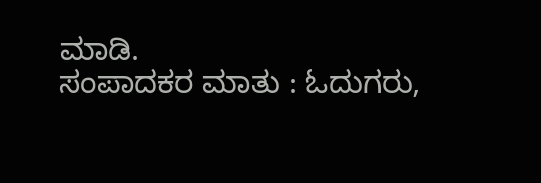ಮಾಡಿ.
ಸಂಪಾದಕರ ಮಾತು : ಓದುಗರು,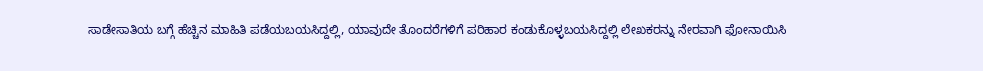ಸಾಡೇಸಾತಿಯ ಬಗ್ಗೆ ಹೆಚ್ಚಿನ ಮಾಹಿತಿ ಪಡೆಯಬಯಸಿದ್ದಲ್ಲಿ, ಯಾವುದೇ ತೊಂದರೆಗಳಿಗೆ ಪರಿಹಾರ ಕಂಡುಕೊಳ್ಳಬಯಸಿದ್ದಲ್ಲಿ ಲೇಖಕರನ್ನು ನೇರವಾಗಿ ಫೋನಾಯಿಸಿ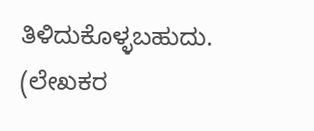ತಿಳಿದುಕೊಳ್ಳಬಹುದು. (ಲೇಖಕರ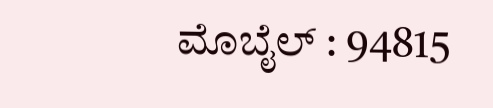ಮೊಬೈಲ್ : 94815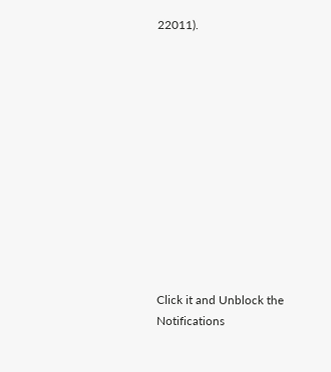22011).












Click it and Unblock the Notifications